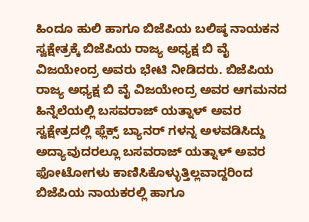ಹಿಂದೂ ಹುಲಿ ಹಾಗೂ ಬಿಜೆಪಿಯ ಬಲಿಷ್ಠ ನಾಯಕನ ಸ್ವಕ್ಷೇತ್ರಕ್ಕೆ ಬಿಜೆಪಿಯ ರಾಜ್ಯ ಅಧ್ಯಕ್ಷ ಬಿ ವೈ ವಿಜಯೇಂದ್ರ ಅವರು ಭೇಟಿ ನೀಡಿದರು. ಬಿಜೆಪಿಯ ರಾಜ್ಯ ಅಧ್ಯಕ್ಷ ಬಿ ವೈ ವಿಜಯೇಂದ್ರ ಅವರ ಆಗಮನದ ಹಿನ್ನೆಲೆಯಲ್ಲಿ ಬಸವರಾಜ್ ಯತ್ನಾಳ್ ಅವರ ಸ್ವಕ್ಷೇತ್ರದಲ್ಲಿ ಫ್ಲೆಕ್ಸ್ ಬ್ಯಾನರ್ ಗಳನ್ನ ಅಳವಡಿಸಿದ್ದು ಅದ್ಯಾವುದರಲ್ಲೂ ಬಸವರಾಜ್ ಯತ್ನಾಳ್ ಅವರ ಫೋಟೋಗಳು ಕಾಣಿಸಿಕೊಳ್ಳುತ್ತಿಲ್ಲವಾದ್ದರಿಂದ ಬಿಜೆಪಿಯ ನಾಯಕರಲ್ಲಿ ಹಾಗೂ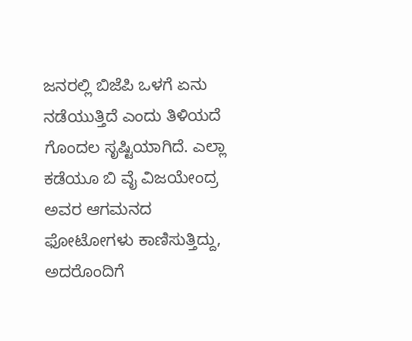ಜನರಲ್ಲಿ ಬಿಜೆಪಿ ಒಳಗೆ ಏನು ನಡೆಯುತ್ತಿದೆ ಎಂದು ತಿಳಿಯದೆ ಗೊಂದಲ ಸೃಷ್ಟಿಯಾಗಿದೆ. ಎಲ್ಲಾ ಕಡೆಯೂ ಬಿ ವೈ ವಿಜಯೇಂದ್ರ ಅವರ ಆಗಮನದ ಫೋಟೋಗಳು ಕಾಣಿಸುತ್ತಿದ್ದು, ಅದರೊಂದಿಗೆ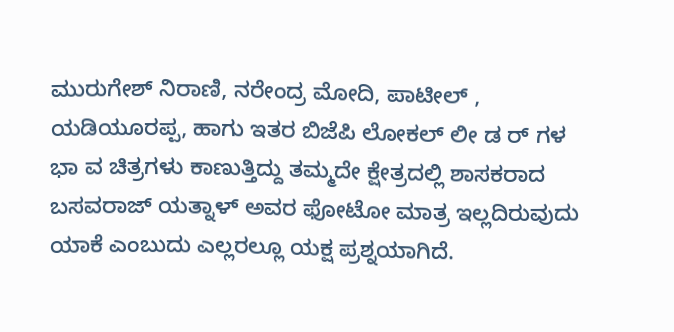ಮುರುಗೇಶ್ ನಿರಾಣಿ, ನರೇಂದ್ರ ಮೋದಿ, ಪಾಟೀಲ್ , ಯಡಿಯೂರಪ್ಪ, ಹಾಗು ಇತರ ಬಿಜೆಪಿ ಲೋಕಲ್ ಲೀ ಡ ರ್ ಗಳ ಭಾ ವ ಚಿತ್ರಗಳು ಕಾಣುತ್ತಿದ್ದು ತಮ್ಮದೇ ಕ್ಷೇತ್ರದಲ್ಲಿ ಶಾಸಕರಾದ ಬಸವರಾಜ್ ಯತ್ನಾಳ್ ಅವರ ಫೋಟೋ ಮಾತ್ರ ಇಲ್ಲದಿರುವುದು ಯಾಕೆ ಎಂಬುದು ಎಲ್ಲರಲ್ಲೂ ಯಕ್ಷ ಪ್ರಶ್ನಯಾಗಿದೆ.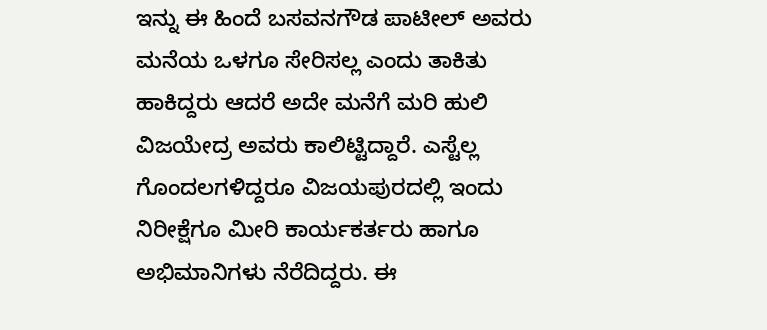ಇನ್ನು ಈ ಹಿಂದೆ ಬಸವನಗೌಡ ಪಾಟೀಲ್ ಅವರು ಮನೆಯ ಒಳಗೂ ಸೇರಿಸಲ್ಲ ಎಂದು ತಾಕಿತು ಹಾಕಿದ್ದರು ಆದರೆ ಅದೇ ಮನೆಗೆ ಮರಿ ಹುಲಿ ವಿಜಯೇದ್ರ ಅವರು ಕಾಲಿಟ್ಟಿದ್ದಾರೆ. ಎಸ್ಟೆಲ್ಲ ಗೊಂದಲಗಳಿದ್ದರೂ ವಿಜಯಪುರದಲ್ಲಿ ಇಂದು ನಿರೀಕ್ಷೆಗೂ ಮೀರಿ ಕಾರ್ಯಕರ್ತರು ಹಾಗೂ ಅಭಿಮಾನಿಗಳು ನೆರೆದಿದ್ದರು. ಈ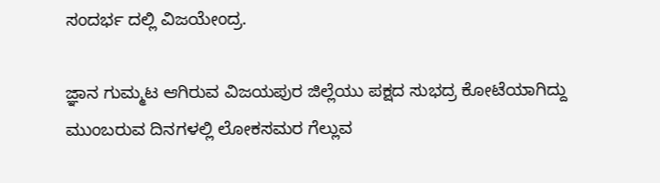ಸಂದರ್ಭ ದಲ್ಲಿ ವಿಜಯೇಂದ್ರ.

ಜ್ಞಾನ ಗುಮ್ಮಟ ಆಗಿರುವ ವಿಜಯಪುರ ಜಿಲ್ಲೆಯು ಪಕ್ಷದ ಸುಭದ್ರ ಕೋಟೆಯಾಗಿದ್ದು ಮುಂಬರುವ ದಿನಗಳಲ್ಲಿ ಲೋಕಸಮರ ಗೆಲ್ಲುವ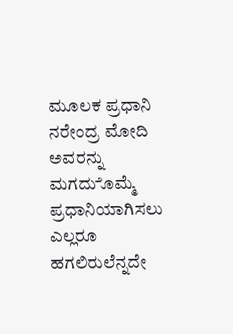ಮೂಲಕ ಪ್ರಧಾನಿ ನರೇಂದ್ರ ಮೋದಿ ಅವರನ್ನು ಮಗದುೊಮ್ಮೆ ಪ್ರಧಾನಿಯಾಗಿಸಲು ಎಲ್ಲರೂ ಹಗಲಿರುಲೆನ್ನದೇ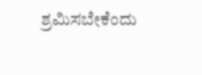ಶ್ರಮಿಸಬೇಕೆಂದು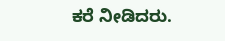ಕರೆ ನೀಡಿದರು.